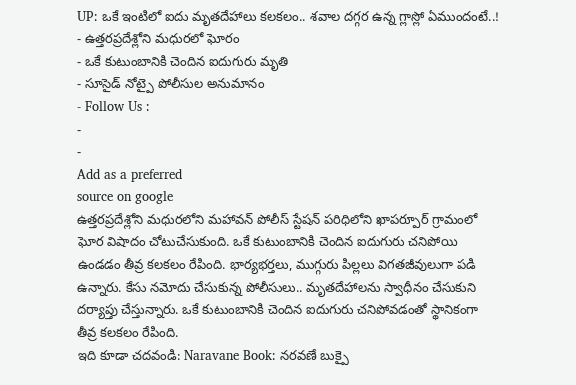UP: ఒకే ఇంటిలో ఐదు మృతదేహాలు కలకలం.. శవాల దగ్గర ఉన్న గ్లాస్లో ఏముందంటే..!
- ఉత్తరప్రదేశ్లోని మధురలో ఘోరం
- ఒకే కుటుంబానికి చెందిన ఐదుగురు మృతి
- సూసైడ్ నోట్పై పోలీసుల అనుమానం
- Follow Us :
-
-
Add as a preferred
source on google
ఉత్తరప్రదేశ్లోని మధురలోని మహావన్ పోలీస్ స్టేషన్ పరిధిలోని ఖాపర్పూర్ గ్రామంలో ఘోర విషాదం చోటుచేసుకుంది. ఒకే కుటుంబానికి చెందిన ఐదుగురు చనిపోయి ఉండడం తీవ్ర కలకలం రేపింది. భార్యభర్తలు, ముగ్గురు పిల్లలు విగతజీవులుగా పడి ఉన్నారు. కేసు నమోదు చేసుకున్న పోలీసులు.. మృతదేహాలను స్వాధీనం చేసుకుని దర్యాప్తు చేస్తున్నారు. ఒకే కుటుంబానికి చెందిన ఐదుగురు చనిపోవడంతో స్థానికంగా తీవ్ర కలకలం రేపింది.
ఇది కూడా చదవండి: Naravane Book: నరవణే బుక్పై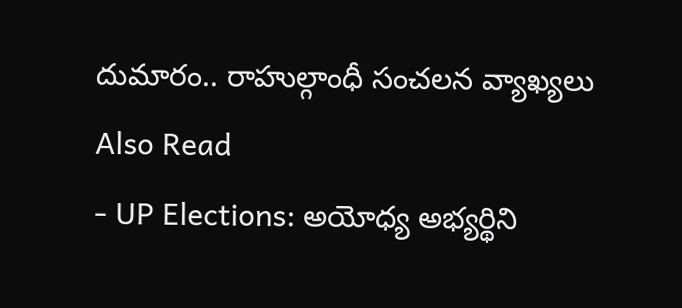దుమారం.. రాహుల్గాంధీ సంచలన వ్యాఖ్యలు
Also Read
- UP Elections: అయోధ్య అభ్యర్థిని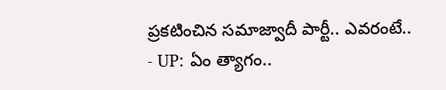ప్రకటించిన సమాజ్వాదీ పార్టీ.. ఎవరంటే..
- UP: ఏం త్యాగం..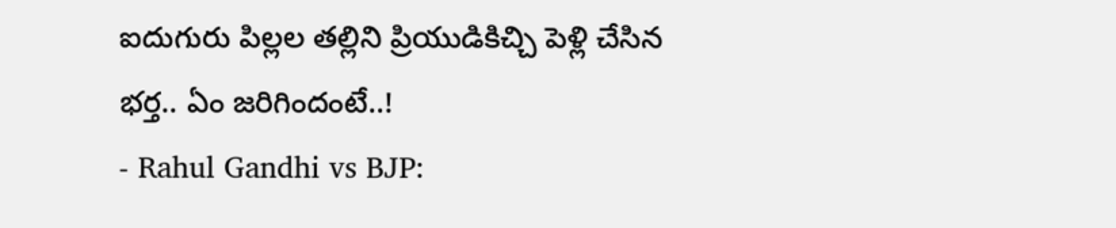ఐదుగురు పిల్లల తల్లిని ప్రియుడికిచ్చి పెళ్లి చేసిన భర్త.. ఏం జరిగిందంటే..!
- Rahul Gandhi vs BJP: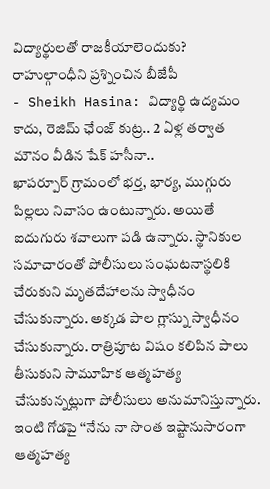విద్యార్థులతో రాజకీయాలెందుకు? రాహుల్గాంధీని ప్రశ్నించిన బీజేపీ
- Sheikh Hasina: విద్యార్థి ఉద్యమం కాదు, రెజిమ్ ఛేంజ్ కుట్ర.. 2 ఏళ్ల తర్వాత మౌనం వీడిన షేక్ హసీనా..
ఖాపర్పూర్ గ్రామంలో భర్త, భార్య, ముగ్గురు పిల్లలు నివాసం ఉంటున్నారు. అయితే ఐదుగురు శవాలుగా పడి ఉన్నారు. స్థానికుల సమాచారంతో పోలీసులు సంఘటనాస్థలికి చేరుకుని మృతదేహాలను స్వాధీనం చేసుకున్నారు. అక్కడ పాల గ్లాస్ను స్వాధీనం చేసుకున్నారు. రాత్రిపూట విషం కలిపిన పాలు తీసుకుని సామూహిక ఆత్మహత్య చేసుకున్నట్లుగా పోలీసులు అనుమానిస్తున్నారు. ఇంటి గోడపై ‘‘నేను నా సొంత ఇష్టానుసారంగా ఆత్మహత్య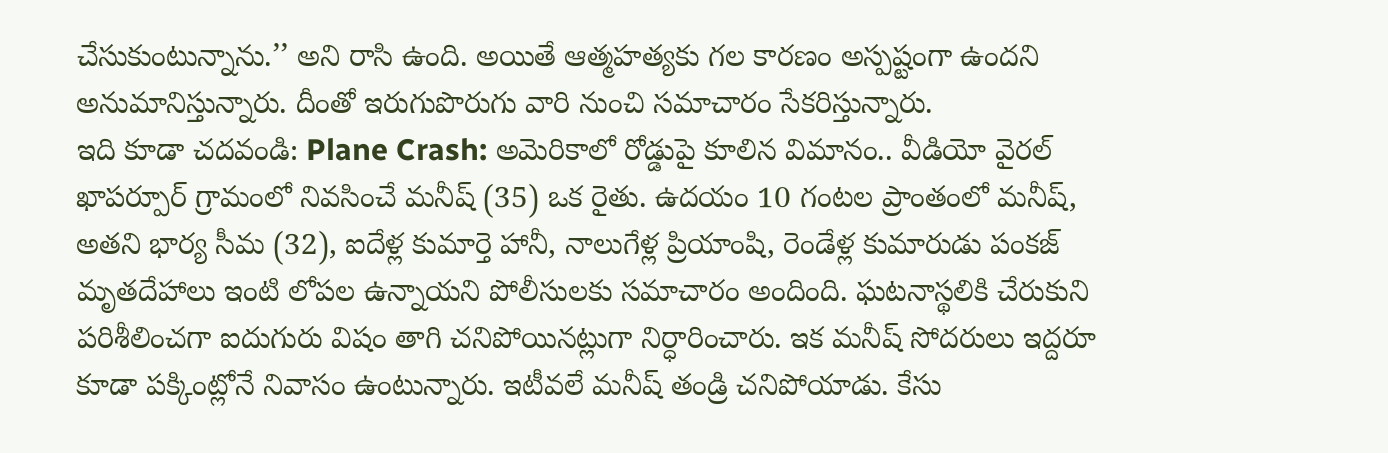చేసుకుంటున్నాను.’’ అని రాసి ఉంది. అయితే ఆత్మహత్యకు గల కారణం అస్పష్టంగా ఉందని అనుమానిస్తున్నారు. దీంతో ఇరుగుపొరుగు వారి నుంచి సమాచారం సేకరిస్తున్నారు.
ఇది కూడా చదవండి: Plane Crash: అమెరికాలో రోడ్డుపై కూలిన విమానం.. వీడియో వైరల్
ఖాపర్పూర్ గ్రామంలో నివసించే మనీష్ (35) ఒక రైతు. ఉదయం 10 గంటల ప్రాంతంలో మనీష్, అతని భార్య సీమ (32), ఐదేళ్ల కుమార్తె హానీ, నాలుగేళ్ల ప్రియాంషి, రెండేళ్ల కుమారుడు పంకజ్ మృతదేహాలు ఇంటి లోపల ఉన్నాయని పోలీసులకు సమాచారం అందింది. ఘటనాస్థలికి చేరుకుని పరిశీలించగా ఐదుగురు విషం తాగి చనిపోయినట్లుగా నిర్ధారించారు. ఇక మనీష్ సోదరులు ఇద్దరూ కూడా పక్కింట్లోనే నివాసం ఉంటున్నారు. ఇటీవలే మనీష్ తండ్రి చనిపోయాడు. కేసు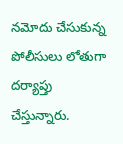నమోదు చేసుకున్న పోలీసులు లోతుగా దర్యాప్తు చేస్తున్నారు.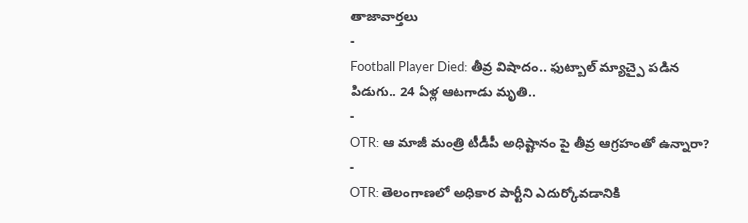తాజావార్తలు
-
Football Player Died: తీవ్ర విషాదం.. ఫుట్బాల్ మ్యాచ్పై పడిన పిడుగు.. 24 ఏళ్ల ఆటగాడు మృతి..
-
OTR: ఆ మాజీ మంత్రి టీడీపీ అధిష్టానం పై తీవ్ర ఆగ్రహంతో ఉన్నారా?
-
OTR: తెలంగాణలో అధికార పార్టీని ఎదుర్కోవడానికి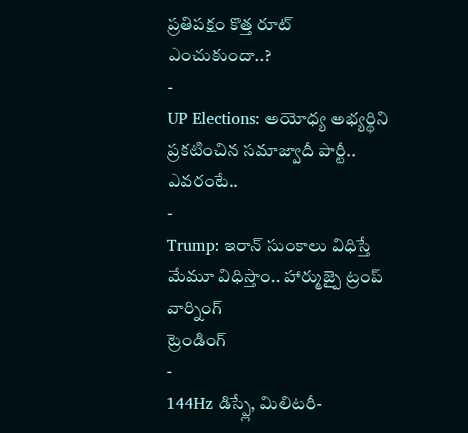ప్రతిపక్షం కొత్త రూట్ ఎంచుకుందా..?
-
UP Elections: అయోధ్య అభ్యర్థిని ప్రకటించిన సమాజ్వాదీ పార్టీ.. ఎవరంటే..
-
Trump: ఇరాన్ సుంకాలు విధిస్తే మేమూ విధిస్తాం.. హార్ముజ్పై ట్రంప్ వార్నింగ్
ట్రెండింగ్
-
144Hz డిస్ప్లే, మిలిటరీ-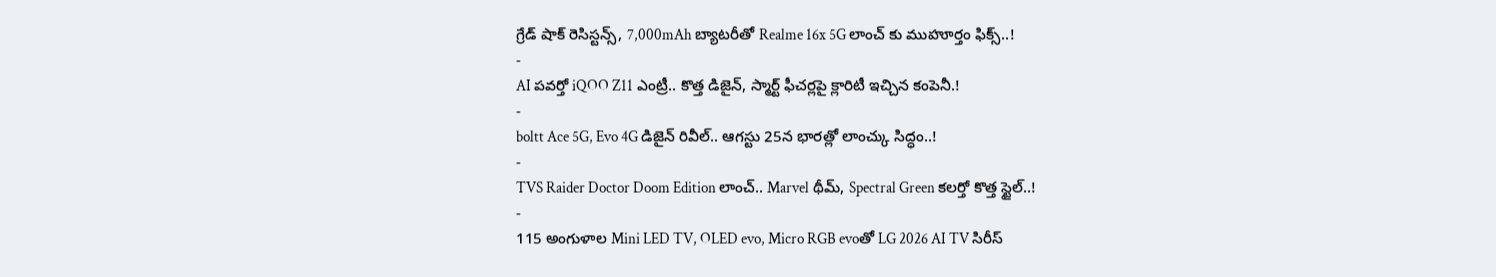గ్రేడ్ షాక్ రెసిస్టన్స్, 7,000mAh బ్యాటరీతో Realme 16x 5G లాంచ్ కు ముహూర్తం ఫిక్స్..!
-
AI పవర్తో iQOO Z11 ఎంట్రీ.. కొత్త డిజైన్, స్మార్ట్ ఫీచర్లపై క్లారిటీ ఇచ్చిన కంపెనీ.!
-
boltt Ace 5G, Evo 4G డిజైన్ రివీల్.. ఆగస్టు 25న భారత్లో లాంచ్కు సిద్ధం..!
-
TVS Raider Doctor Doom Edition లాంచ్.. Marvel థీమ్, Spectral Green కలర్తో కొత్త స్టైల్..!
-
115 అంగుళాల Mini LED TV, OLED evo, Micro RGB evoతో LG 2026 AI TV సిరీస్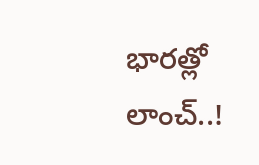భారత్లో లాంచ్..!